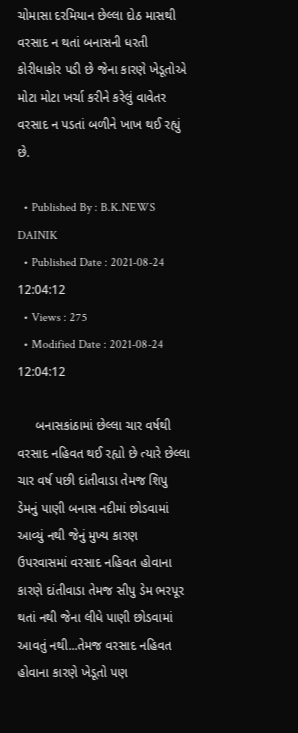ચોમાસા દરમિયાન છેલ્લા દોઠ માસથી વરસાદ ન થતાં બનાસની ધરતી કોરીધાકોર પડી છે જેના કારણે ખેડૂતોએ મોટા મોટા ખર્ચા કરીને કરેલું વાવેતર વરસાદ ન પડતાં બળીને ખાખ થઈ રહ્યું છે.

  • Published By : B.K.NEWS DAINIK
  • Published Date : 2021-08-24 12:04:12
  • Views : 275
  • Modified Date : 2021-08-24 12:04:12

     બનાસકાંઠામાં છેલ્લા ચાર વર્ષથી વરસાદ નહિવત થઈ રહ્યો છે ત્યારે છેલ્લા ચાર વર્ષ પછી દાંતીવાડા તેમજ શિપુ ડેમનું પાણી બનાસ નદીમાં છોડવામાં આવ્યું નથી જેનું મુખ્ય કારણ ઉપરવાસમાં વરસાદ નહિવત હોવાના કારણે દાંતીવાડા તેમજ સીપુ ડેમ ભરપૂર થતાં નથી જેના લીધે પાણી છોડવામાં આવતું નથી...તેમજ વરસાદ નહિવત હોવાના કારણે ખેડૂતો પણ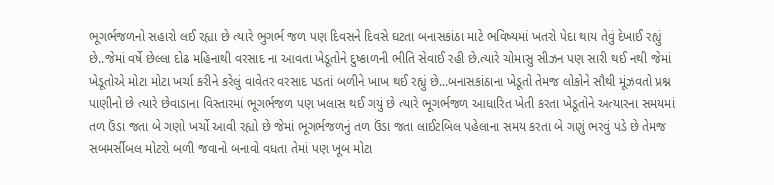ભૂગર્ભજળનો સહારો લઈ રહ્યા છે ત્યારે ભુગર્ભ જળ પણ દિવસને દિવસે ઘટતા બનાસકાંઠા માટે ભવિષ્યમાં ખતરો પેદા થાય તેવું દેખાઈ રહ્યું છે..જેમાં વર્ષે છેલ્લા દોઢ મહિનાથી વરસાદ ના આવતા ખેડૂતોને દુષ્કાળની ભીતિ સેવાઈ રહી છે.ત્યારે ચોમાસુ સીઝન પણ સારી થઈ નથી જેમાં ખેડૂતોએ મોટા મોટા ખર્ચા કરીને કરેલું વાવેતર વરસાદ પડતાં બળીને ખાખ થઈ રહ્યું છે...બનાસકાંઠાના ખેડૂતો તેમજ લોકોને સૌથી મૂંઝવતો પ્રશ્ન પાણીનો છે ત્યારે છેવાડાના વિસ્તારમાં ભૂગર્ભજળ પણ ખલાસ થઈ ગયું છે ત્યારે ભૂગર્ભજળ આધારિત ખેતી કરતા ખેડૂતોને અત્યારના સમયમાં તળ ઉંડા જતા બે ગણો ખર્ચો આવી રહ્યો છે જેમાં ભૂગર્ભજળનું તળ ઉંડા જતા લાઈટબિલ પહેલાના સમય કરતા બે ગણું ભરવું પડે છે તેમજ સબમર્સીબલ મોટરો બળી જવાનો બનાવો વધતા તેમાં પણ ખૂબ મોટા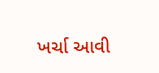ખર્ચા આવી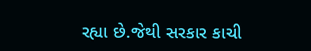રહ્યા છે.જેથી સરકાર કાચી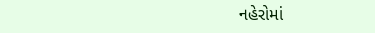નહેરોમાં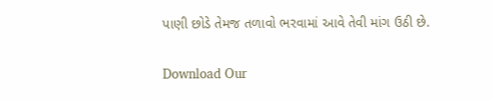પાણી છોડે તેમજ તળાવો ભરવામાં આવે તેવી માંગ ઉઠી છે.

Download Our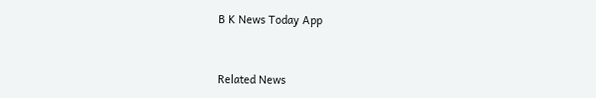B K News Today App



Related News